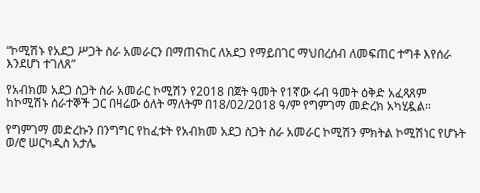“ኮሚሽኑ የአደጋ ሥጋት ስራ አመራርን በማጠናከር ለአደጋ የማይበገር ማህበረሰብ ለመፍጠር ተግቶ እየሰራ እንደሆነ ተገለጸ”

የአብክመ አደጋ ስጋት ስራ አመራር ኮሚሽን የ2018 በጀት ዓመት የ1ኛው ሩብ ዓመት ዕቅድ አፈጻጸም ከኮሚሽኑ ሰራተኞች ጋር በዛሬው ዕለት ማለትም በ18/02/2018 ዓ/ም የግምገማ መድረክ አካሂዷል።

የግምገማ መድረኩን በንግግር የከፈቱት የአብክመ አደጋ ስጋት ስራ አመራር ኮሚሽን ምክትል ኮሚሽነር የሆኑት ወ/ሮ ሠርካዲስ አታሌ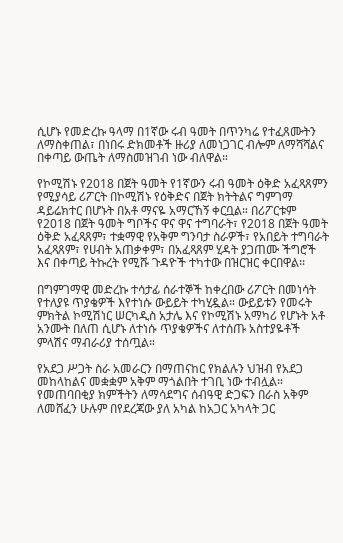ሲሆኑ የመድረኩ ዓላማ በ1ኛው ሩብ ዓመት በጥንካሬ የተፈጸሙትን ለማስቀጠል፣ በነበሩ ድክመቶች ዙሪያ ለመነጋገር ብሎም ለማሻሻልና በቀጣይ ውጤት ለማስመዝገብ ነው ብለዋል።

የኮሚሽኑ የ2018 በጀት ዓመት የ1ኛውን ሩብ ዓመት ዕቅድ አፈጻጸምን የሚያሳይ ሪፖርት በኮሚሽኑ የዕቅድና በጀት ክትትልና ግምገማ ዳይሬክተር በሆኑት በአቶ ማናዬ አማርኸኝ ቀርቧል። በሪፖርቱም የ2018 በጀት ዓመት ግቦችና ዋና ዋና ተግባራት፣ የ2018 በጀት ዓመት ዕቅድ አፈጻጸም፣ ተቋማዊ የአቅም ግንባታ ስራዎች፣ የአበይት ተግባራት አፈጻጸም፣ የሀብት አጠቃቀም፣ በአፈጻጸም ሂዳት ያጋጠሙ ችግሮች እና በቀጣይ ትኩረት የሚሹ ጉዳዮች ተካተው በዝርዝር ቀርበዋል፡፡

በግምገማዊ መድረኩ ተሳታፊ ሰራተኞች ከቀረበው ሪፖርት በመነሳት የተለያዩ ጥያቄዎች እየተነሱ ውይይት ተካሂዷል። ውይይቱን የመሩት ምክትል ኮሚሽነር ሠርካዲስ አታሌ እና የኮሚሽኑ አማካሪ የሆኑት አቶ አንሙት በለጠ ሲሆኑ ለተነሱ ጥያቄዎችና ለተሰጡ አስተያዬቶች ምላሽና ማብራሪያ ተሰጧል።

የአደጋ ሥጋት ስራ አመራርን በማጠናከር የክልሉን ህዝብ የአደጋ መከላከልና መቋቋም አቅም ማጎልበት ተገቢ ነው ተብሏል። የመጠባበቂያ ክምችትን ለማሳደግና ሰብዓዊ ድጋፍን በራስ አቅም ለመሸፈን ሁሉም በየደረጃው ያለ አካል ከአጋር አካላት ጋር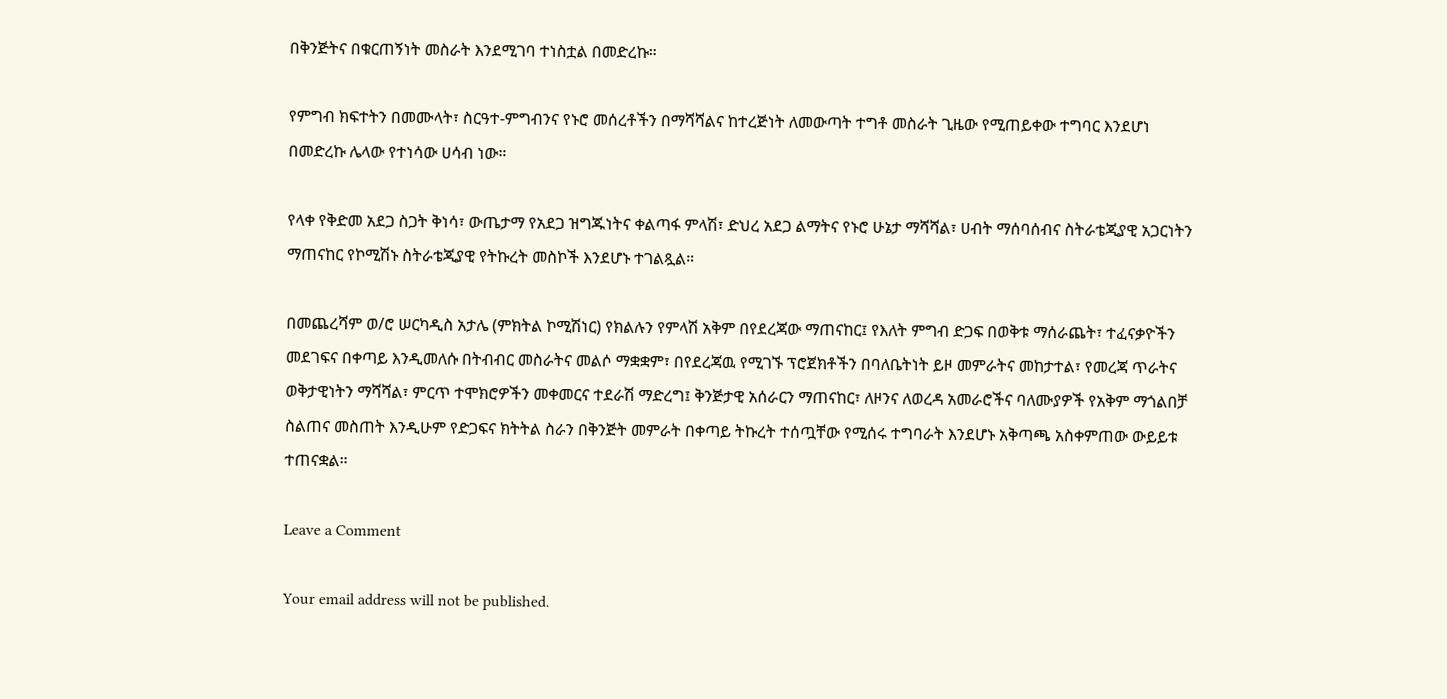በቅንጅትና በቁርጠኝነት መስራት እንደሚገባ ተነስቷል በመድረኩ።

የምግብ ክፍተትን በመሙላት፣ ስርዓተ-ምግብንና የኑሮ መሰረቶችን በማሻሻልና ከተረጅነት ለመውጣት ተግቶ መስራት ጊዜው የሚጠይቀው ተግባር እንደሆነ በመድረኩ ሌላው የተነሳው ሀሳብ ነው።

የላቀ የቅድመ አደጋ ስጋት ቅነሳ፣ ውጤታማ የአደጋ ዝግጁነትና ቀልጣፋ ምላሽ፣ ድህረ አደጋ ልማትና የኑሮ ሁኔታ ማሻሻል፣ ሀብት ማሰባሰብና ስትራቴጂያዊ አጋርነትን ማጠናከር የኮሚሽኑ ስትራቴጂያዊ የትኩረት መስኮች እንደሆኑ ተገልጿል።

በመጨረሻም ወ/ሮ ሠርካዲስ አታሌ (ምክትል ኮሚሽነር) የክልሉን የምላሽ አቅም በየደረጃው ማጠናከር፤ የእለት ምግብ ድጋፍ በወቅቱ ማሰራጨት፣ ተፈናቃዮችን መደገፍና በቀጣይ እንዲመለሱ በትብብር መስራትና መልሶ ማቋቋም፣ በየደረጃዉ የሚገኙ ፕሮጀክቶችን በባለቤትነት ይዞ መምራትና መከታተል፣ የመረጃ ጥራትና ወቅታዊነትን ማሻሻል፣ ምርጥ ተሞክሮዎችን መቀመርና ተደራሽ ማድረግ፤ ቅንጅታዊ አሰራርን ማጠናከር፣ ለዞንና ለወረዳ አመራሮችና ባለሙያዎች የአቅም ማጎልበቻ ስልጠና መስጠት እንዲሁም የድጋፍና ክትትል ስራን በቅንጅት መምራት በቀጣይ ትኩረት ተሰጧቸው የሚሰሩ ተግባራት እንደሆኑ አቅጣጫ አስቀምጠው ውይይቱ ተጠናቋል።

Leave a Comment

Your email address will not be published.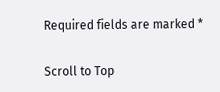Required fields are marked *

Scroll to Top